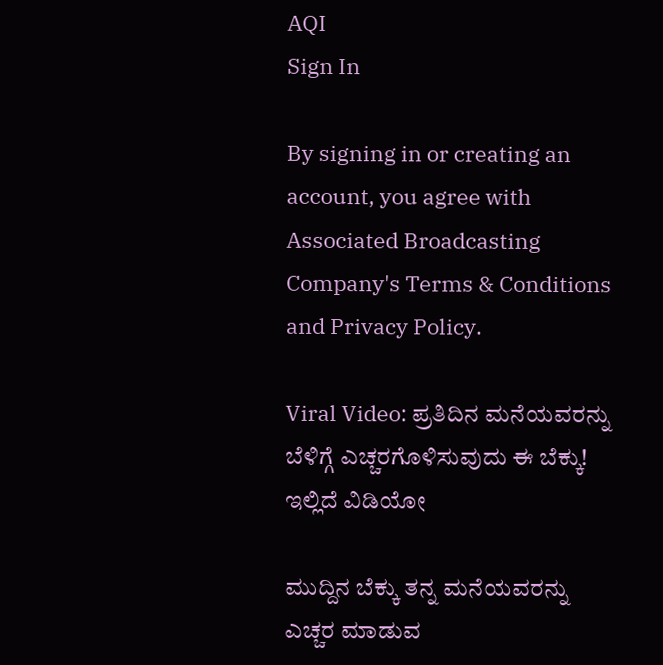AQI
Sign In

By signing in or creating an account, you agree with Associated Broadcasting Company's Terms & Conditions and Privacy Policy.

Viral Video: ಪ್ರತಿದಿನ ಮನೆಯವರನ್ನು ಬೆಳಿಗ್ಗೆ ಎಚ್ಚರಗೊಳಿಸುವುದು ಈ ಬೆಕ್ಕು! ಇಲ್ಲಿದೆ ವಿಡಿಯೋ

ಮುದ್ದಿನ ಬೆಕ್ಕು ತನ್ನ ಮನೆಯವರನ್ನು ಎಚ್ಚರ ಮಾಡುವ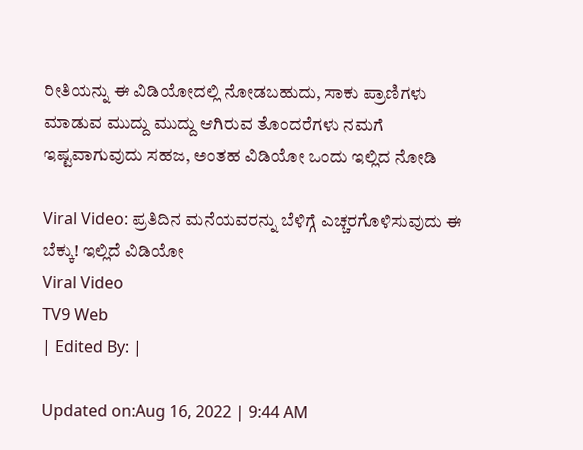ರೀತಿಯನ್ನು ಈ ವಿಡಿಯೋದಲ್ಲಿ ನೋಡಬಹುದು, ಸಾಕು ಪ್ರಾಣಿಗಳು ಮಾಡುವ ಮುದ್ದು ಮುದ್ದು ಆಗಿರುವ ತೊಂದರೆಗಳು ನಮಗೆ ಇಷ್ಟವಾಗುವುದು ಸಹಜ, ಅಂತಹ ವಿಡಿಯೋ ಒಂದು ಇಲ್ಲಿದ ನೋಡಿ

Viral Video: ಪ್ರತಿದಿನ ಮನೆಯವರನ್ನು ಬೆಳಿಗ್ಗೆ ಎಚ್ಚರಗೊಳಿಸುವುದು ಈ ಬೆಕ್ಕು! ಇಲ್ಲಿದೆ ವಿಡಿಯೋ
Viral Video
TV9 Web
| Edited By: |

Updated on:Aug 16, 2022 | 9:44 AM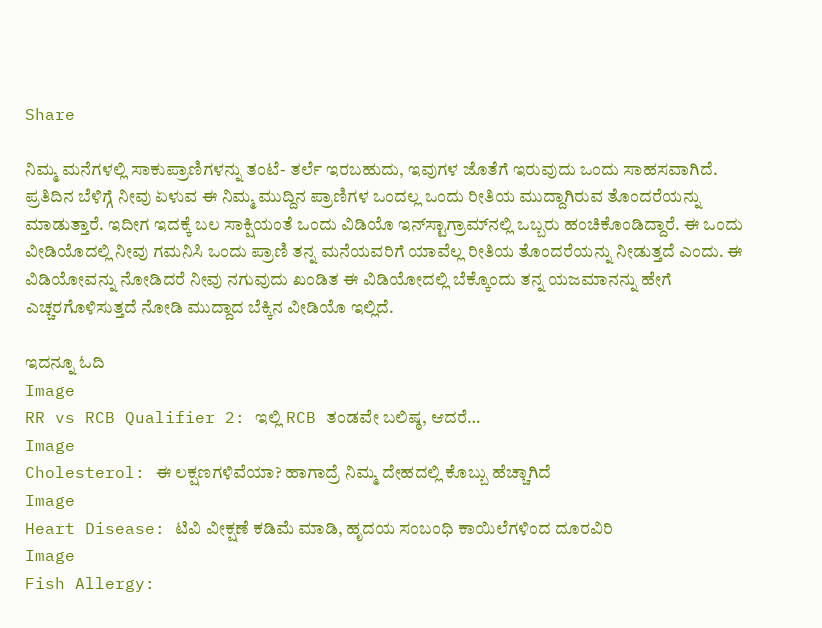Share

ನಿಮ್ಮ ಮನೆಗಳಲ್ಲಿ ಸಾಕುಪ್ರಾಣಿಗಳನ್ನು ತಂಟೆ- ತರ್ಲೆ ಇರಬಹುದು, ಇವುಗಳ ಜೊತೆಗೆ ಇರುವುದು ಒಂದು ಸಾಹಸವಾಗಿದೆ. ಪ್ರತಿದಿನ ಬೆಳಿಗ್ಗೆ ನೀವು ಏಳುವ ಈ ನಿಮ್ಮ ಮುದ್ದಿನ ಪ್ರಾಣಿಗಳ ಒಂದಲ್ಲ ಒಂದು ರೀತಿಯ ಮುದ್ದಾಗಿರುವ ತೊಂದರೆಯನ್ನು ಮಾಡುತ್ತಾರೆ. ಇದೀಗ ಇದಕ್ಕೆ ಬಲ ಸಾಕ್ಷಿಯಂತೆ ಒಂದು ವಿಡಿಯೊ ಇನ್‌ಸ್ಟಾಗ್ರಾಮ್‌ನಲ್ಲಿ ಒಬ್ಬರು ಹಂಚಿಕೊಂಡಿದ್ದಾರೆ. ಈ ಒಂದು ವೀಡಿಯೊದಲ್ಲಿ ನೀವು ಗಮನಿಸಿ ಒಂದು ಪ್ರಾಣಿ ತನ್ನ ಮನೆಯವರಿಗೆ ಯಾವೆಲ್ಲ ರೀತಿಯ ತೊಂದರೆಯನ್ನು ನೀಡುತ್ತದೆ ಎಂದು. ಈ ವಿಡಿಯೋವನ್ನು ನೋಡಿದರೆ ನೀವು ನಗುವುದು ಖಂಡಿತ ಈ ವಿಡಿಯೋದಲ್ಲಿ ಬೆಕ್ಕೊಂದು ತನ್ನ ಯಜಮಾನನ್ನು ಹೇಗೆ ಎಚ್ಚರಗೊಳಿಸುತ್ತದೆ ನೋಡಿ ಮುದ್ದಾದ ಬೆಕ್ಕಿನ ವೀಡಿಯೊ ಇಲ್ಲಿದೆ.

ಇದನ್ನೂ ಓದಿ
Image
RR vs RCB Qualifier 2: ಇಲ್ಲಿ RCB ತಂಡವೇ ಬಲಿಷ್ಠ, ಆದರೆ…
Image
Cholesterol: ಈ ಲಕ್ಷಣಗಳಿವೆಯಾ? ಹಾಗಾದ್ರೆ ನಿಮ್ಮ ದೇಹದಲ್ಲಿ ಕೊಬ್ಬು ಹೆಚ್ಚಾಗಿದೆ
Image
Heart Disease: ಟಿವಿ ವೀಕ್ಷಣೆ ಕಡಿಮೆ ಮಾಡಿ, ಹೃದಯ ಸಂಬಂಧಿ ಕಾಯಿಲೆಗಳಿಂದ ದೂರವಿರಿ
Image
Fish Allergy: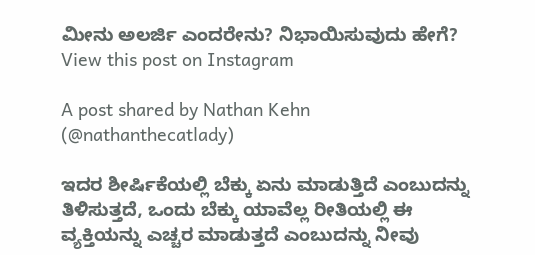ಮೀನು ಅಲರ್ಜಿ ಎಂದರೇನು? ನಿಭಾಯಿಸುವುದು ಹೇಗೆ?
View this post on Instagram

A post shared by Nathan Kehn (@nathanthecatlady)

ಇದರ ಶೀರ್ಷಿಕೆಯಲ್ಲಿ ಬೆಕ್ಕು ಏನು ಮಾಡುತ್ತಿದೆ ಎಂಬುದನ್ನು ತಿಳಿಸುತ್ತದೆ, ಒಂದು ಬೆಕ್ಕು ಯಾವೆಲ್ಲ ರೀತಿಯಲ್ಲಿ ಈ ವ್ಯಕ್ತಿಯನ್ನು ಎಚ್ಚರ ಮಾಡುತ್ತದೆ ಎಂಬುದನ್ನು ನೀವು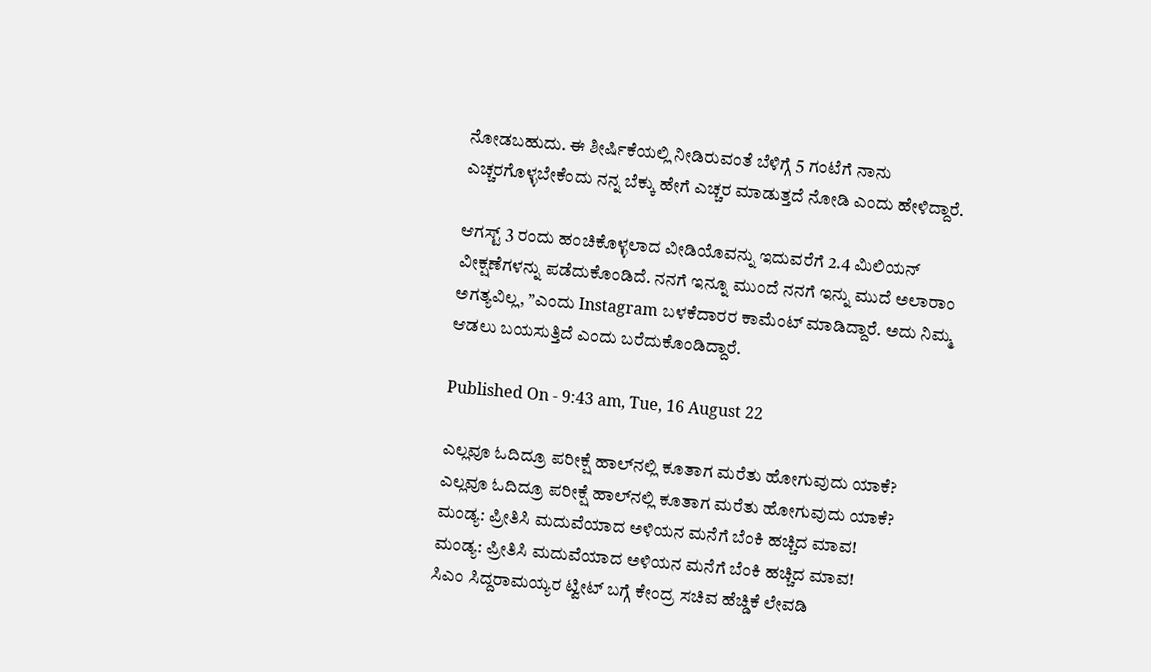ನೋಡಬಹುದು. ಈ ಶೀರ್ಷಿಕೆಯಲ್ಲಿ ನೀಡಿರುವಂತೆ ಬೆಳಿಗ್ಗೆ 5 ಗಂಟೆಗೆ ನಾನು ಎಚ್ಚರಗೊಳ್ಳಬೇಕೆಂದು ನನ್ನ ಬೆಕ್ಕು ಹೇಗೆ ಎಚ್ಚರ ಮಾಡುತ್ತದೆ ನೋಡಿ ಎಂದು ಹೇಳಿದ್ದಾರೆ.

ಆಗಸ್ಟ್ 3 ರಂದು ಹಂಚಿಕೊಳ್ಳಲಾದ ವೀಡಿಯೊವನ್ನು ಇದುವರೆಗೆ 2.4 ಮಿಲಿಯನ್ ವೀಕ್ಷಣೆಗಳನ್ನು ಪಡೆದುಕೊಂಡಿದೆ. ನನಗೆ ಇನ್ನೂ ಮುಂದೆ ನನಗೆ ಇನ್ನು ಮುದೆ ಅಲಾರಾಂ ಅಗತ್ಯವಿಲ್ಲ, ”ಎಂದು Instagram ಬಳಕೆದಾರರ ಕಾಮೆಂಟ್ ಮಾಡಿದ್ದಾರೆ. ಅದು ನಿಮ್ಮ ಆಡಲು ಬಯಸುತ್ತಿದೆ ಎಂದು ಬರೆದುಕೊಂಡಿದ್ದಾರೆ.

Published On - 9:43 am, Tue, 16 August 22

ಎಲ್ಲವೂ ಓದಿದ್ರೂ ಪರೀಕ್ಷೆ ಹಾಲ್‌ನಲ್ಲಿ ಕೂತಾಗ ಮರೆತು ಹೋಗುವುದು ಯಾಕೆ?
ಎಲ್ಲವೂ ಓದಿದ್ರೂ ಪರೀಕ್ಷೆ ಹಾಲ್‌ನಲ್ಲಿ ಕೂತಾಗ ಮರೆತು ಹೋಗುವುದು ಯಾಕೆ?
ಮಂಡ್ಯ: ಪ್ರೀತಿಸಿ ಮದುವೆಯಾದ ಅಳಿಯನ ಮನೆಗೆ ಬೆಂಕಿ ಹಚ್ಚಿದ ಮಾವ!
ಮಂಡ್ಯ: ಪ್ರೀತಿಸಿ ಮದುವೆಯಾದ ಅಳಿಯನ ಮನೆಗೆ ಬೆಂಕಿ ಹಚ್ಚಿದ ಮಾವ!
ಸಿಎಂ ಸಿದ್ದರಾಮಯ್ಯರ ಟ್ವೀಟ್ ಬಗ್ಗೆ ಕೇಂದ್ರ ಸಚಿವ ಹೆಚ್ಡಿಕೆ ಲೇವಡಿ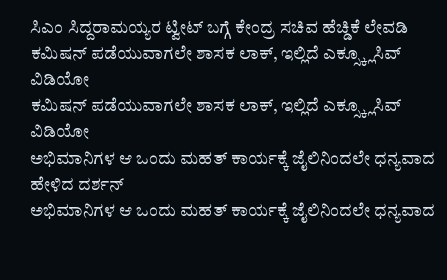ಸಿಎಂ ಸಿದ್ದರಾಮಯ್ಯರ ಟ್ವೀಟ್ ಬಗ್ಗೆ ಕೇಂದ್ರ ಸಚಿವ ಹೆಚ್ಡಿಕೆ ಲೇವಡಿ
ಕಮಿಷನ್ ಪಡೆಯುವಾಗಲೇ ಶಾಸಕ ಲಾಕ್, ಇಲ್ಲಿದೆ ಎಕ್ಸ್ಕ್ಲೂಸಿವ್ ವಿಡಿಯೋ
ಕಮಿಷನ್ ಪಡೆಯುವಾಗಲೇ ಶಾಸಕ ಲಾಕ್, ಇಲ್ಲಿದೆ ಎಕ್ಸ್ಕ್ಲೂಸಿವ್ ವಿಡಿಯೋ
ಅಭಿಮಾನಿಗಳ ಆ ಒಂದು ಮಹತ್ ಕಾರ್ಯಕ್ಕೆ ಜೈಲಿನಿಂದಲೇ ಧನ್ಯವಾದ ಹೇಳಿದ ದರ್ಶನ್
ಅಭಿಮಾನಿಗಳ ಆ ಒಂದು ಮಹತ್ ಕಾರ್ಯಕ್ಕೆ ಜೈಲಿನಿಂದಲೇ ಧನ್ಯವಾದ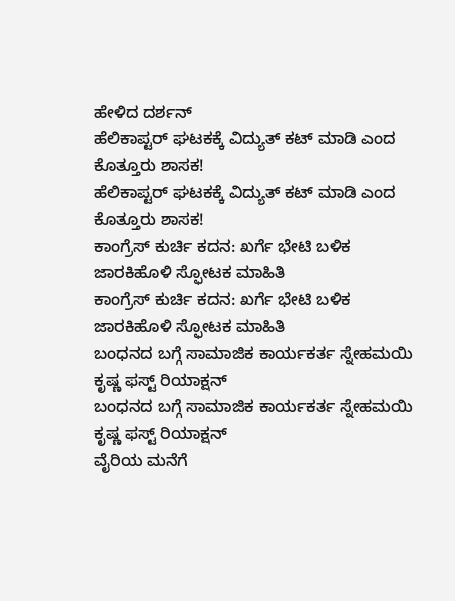ಹೇಳಿದ ದರ್ಶನ್
ಹೆಲಿಕಾಪ್ಟರ್ ಘಟಕಕ್ಕೆ ವಿದ್ಯುತ್ ಕಟ್ ಮಾಡಿ ಎಂದ ಕೊತ್ತೂರು ಶಾಸಕ!
ಹೆಲಿಕಾಪ್ಟರ್ ಘಟಕಕ್ಕೆ ವಿದ್ಯುತ್ ಕಟ್ ಮಾಡಿ ಎಂದ ಕೊತ್ತೂರು ಶಾಸಕ!
ಕಾಂಗ್ರೆಸ್ ಕುರ್ಚಿ ಕದನ: ಖರ್ಗೆ ಭೇಟಿ ಬಳಿಕ ಜಾರಕಿಹೊಳಿ ಸ್ಫೋಟಕ ಮಾಹಿತಿ
ಕಾಂಗ್ರೆಸ್ ಕುರ್ಚಿ ಕದನ: ಖರ್ಗೆ ಭೇಟಿ ಬಳಿಕ ಜಾರಕಿಹೊಳಿ ಸ್ಫೋಟಕ ಮಾಹಿತಿ
ಬಂಧನದ ಬಗ್ಗೆ ಸಾಮಾಜಿಕ ಕಾರ್ಯಕರ್ತ ಸ್ನೇಹಮಯಿ ಕೃಷ್ಣ ಫಸ್ಟ್ ರಿಯಾಕ್ಷನ್
ಬಂಧನದ ಬಗ್ಗೆ ಸಾಮಾಜಿಕ ಕಾರ್ಯಕರ್ತ ಸ್ನೇಹಮಯಿ ಕೃಷ್ಣ ಫಸ್ಟ್ ರಿಯಾಕ್ಷನ್
ವೈರಿಯ ಮನೆಗೆ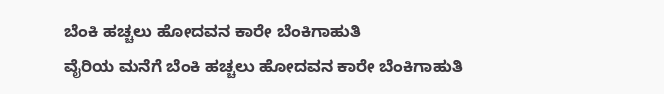ಬೆಂಕಿ ಹಚ್ಚಲು ಹೋದವನ ಕಾರೇ ಬೆಂಕಿಗಾಹುತಿ
ವೈರಿಯ ಮನೆಗೆ ಬೆಂಕಿ ಹಚ್ಚಲು ಹೋದವನ ಕಾರೇ ಬೆಂಕಿಗಾಹುತಿ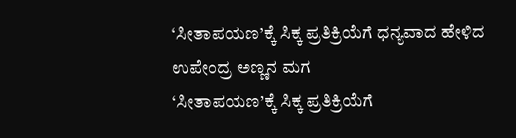‘ಸೀತಾಪಯಣ’ಕ್ಕೆ ಸಿಕ್ಕ ಪ್ರತಿಕ್ರಿಯೆಗೆ ಧನ್ಯವಾದ ಹೇಳಿದ ಉಪೇಂದ್ರ ಅಣ್ಣನ ಮಗ
‘ಸೀತಾಪಯಣ’ಕ್ಕೆ ಸಿಕ್ಕ ಪ್ರತಿಕ್ರಿಯೆಗೆ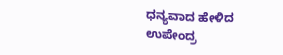ಧನ್ಯವಾದ ಹೇಳಿದ ಉಪೇಂದ್ರ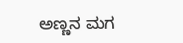ಅಣ್ಣನ ಮಗ